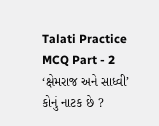Talati Practice MCQ Part - 2
‘ક્ષેમરાજ અને સાધ્વી’ કોનું નાટક છે ?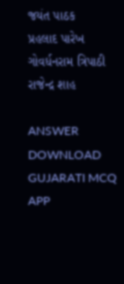જયંત પાઠક
પ્રહલાદ પારેખ
ગોવર્ધનરામ ત્રિપાઠી
રાજેન્દ્ર શાહ

ANSWER DOWNLOAD GUJARATI MCQ APP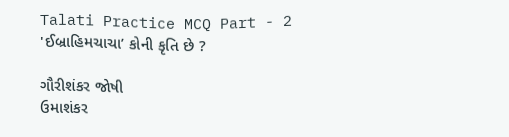Talati Practice MCQ Part - 2
'ઈબ્રાહિમચાચા’ કોની કૃતિ છે ?

ગૌરીશંકર જોષી
ઉમાશંકર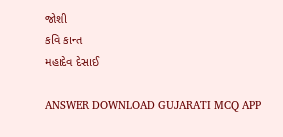જોશી
કવિ કાન્ત
મહાદેવ દેસાઈ

ANSWER DOWNLOAD GUJARATI MCQ APP